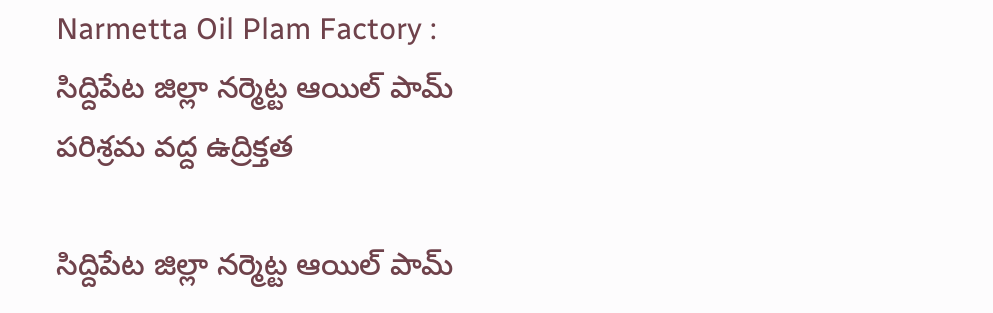Narmetta Oil Plam Factory : సిద్దిపేట జిల్లా నర్మెట్ట ఆయిల్ పామ్ పరిశ్రమ వద్ద ఉద్రిక్తత

సిద్దిపేట జిల్లా నర్మెట్ట ఆయిల్ పామ్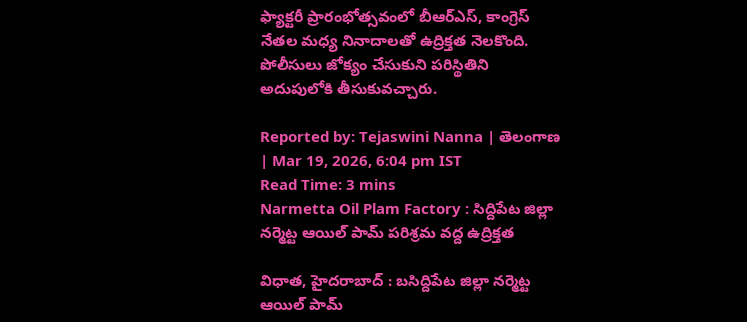ఫ్యాక్టరీ ప్రారంభోత్సవంలో బీఆర్ఎస్, కాంగ్రెస్ నేతల మధ్య నినాదాలతో ఉద్రిక్తత నెలకొంది. పోలీసులు జోక్యం చేసుకుని పరిస్థితిని అదుపులోకి తీసుకువచ్చారు.

Reported by: Tejaswini Nanna | తెలంగాణ‌ | Mar 19, 2026, 6:04 pm IST
Read Time: 3 mins
Narmetta Oil Plam Factory : సిద్దిపేట జిల్లా నర్మెట్ట ఆయిల్ పామ్ పరిశ్రమ వద్ద ఉద్రిక్తత

విధాత, హైదరాబాద్ : బసిద్దిపేట జిల్లా నర్మెట్ట ఆయిల్ పామ్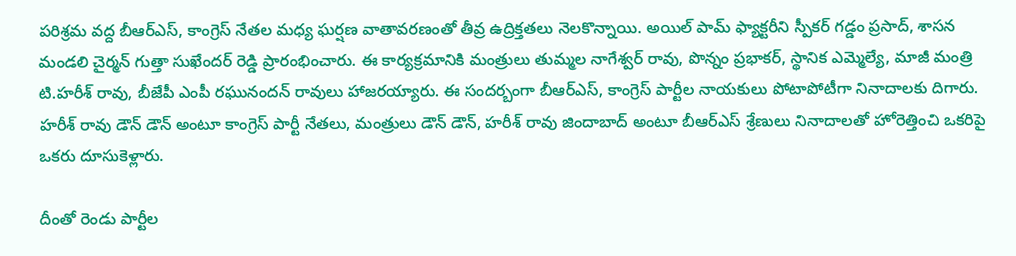పరిశ్రమ వద్ద బీఆర్ఎస్, కాంగ్రెస్ నేతల మధ్య ఘర్షణ వాతావరణంతో తీవ్ర ఉద్రిక్తతలు నెలకొన్నాయి. అయిల్ పామ్ ఫ్యాక్టరీని స్పీకర్ గడ్డం ప్రసాద్, శాసన మండలి చైర్మన్ గుత్తా సుఖేందర్ రెడ్డి ప్రారంభించారు. ఈ కార్యక్రమానికి మంత్రులు తుమ్మల నాగేశ్వర్ రావు, పొన్నం ప్రభాకర్, స్థానిక ఎమ్మెల్యే, మాజీ మంత్రి టి.హరీశ్ రావు, బీజేపీ ఎంపీ రఘునందన్ రావులు హాజరయ్యారు. ఈ సందర్బంగా బీఆర్ఎస్, కాంగ్రెస్ పార్టీల నాయకులు పోటాపోటీగా నినాదాలకు దిగారు. హరీశ్ రావు డౌన్ డౌన్ అంటూ కాంగ్రెస్ పార్టీ నేతలు, మంత్రులు డౌన్ డౌన్, హరీశ్ రావు జిందాబాద్ అంటూ బీఆర్ఎస్ శ్రేణులు నినాదాలతో హోరెత్తించి ఒకరిపై ఒకరు దూసుకెళ్లారు.

దీంతో రెండు పార్టీల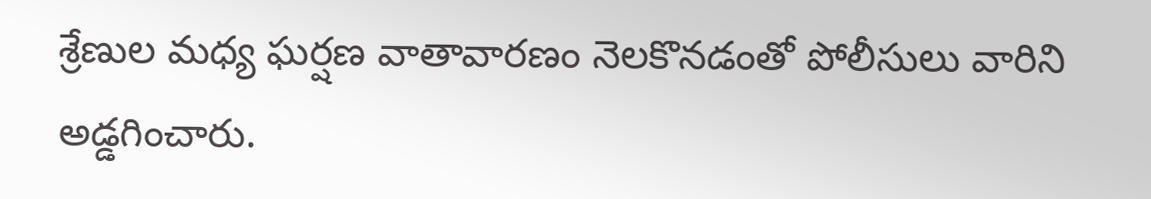శ్రేణుల మధ్య ఘర్షణ వాతావారణం నెలకొనడంతో పోలీసులు వారిని అడ్డగించారు.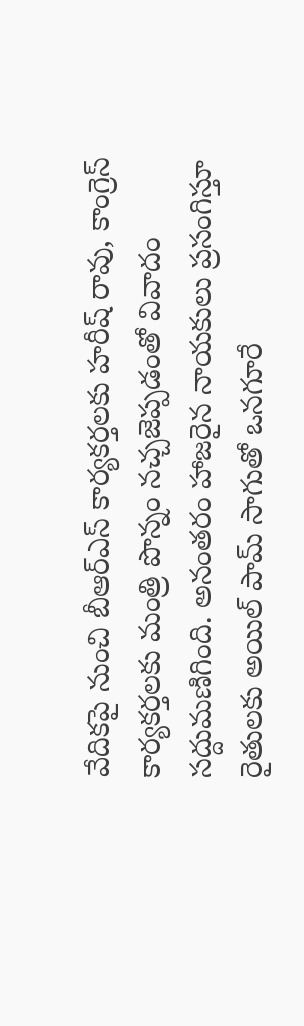వేదికపై నుంచి బీఆర్ఎస్ కార్యకర్తలకు హరీష్ రావు, కాంగ్రెస్ కార్యకర్తలకు మంత్రి పొన్నం నచ్చజెప్పడంతో వివాదం సద్దుమణిగింది. అనంతరం హాజరైన నాయకులు ప్రసంగిస్తూ రైతులకు అయిల్ పామ్ సాగుతో ఒనగూరే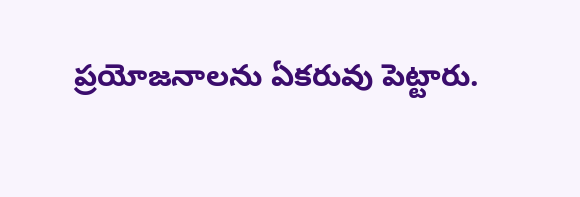ప్రయోజనాలను ఏకరువు పెట్టారు.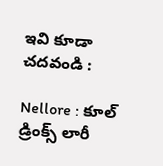ఇవి కూడా చదవండి :

Nellore : కూల్ డ్రింక్స్ లారీ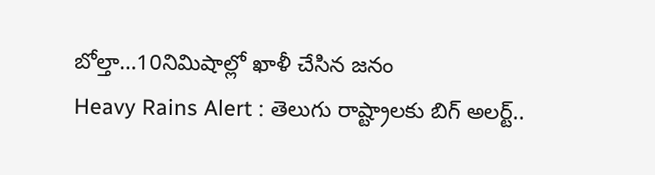బోల్తా…10నిమిషాల్లో ఖాళీ చేసిన జనం
Heavy Rains Alert : తెలుగు రాష్ట్రాలకు బిగ్ అలర్ట్..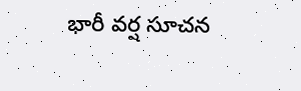భారీ వర్ష సూచన